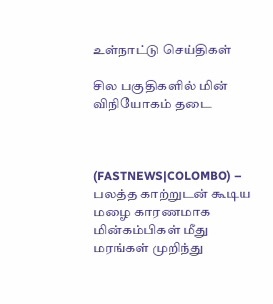உள்நாட்டு செய்திகள்

சில பகுதிகளில் மின் விநியோகம் தடை



(FASTNEWS|COLOMBO) – பலத்த காற்றுடன் கூடிய மழை காரணமாக மின்கம்பிகள் மீது மரங்கள் முறிந்து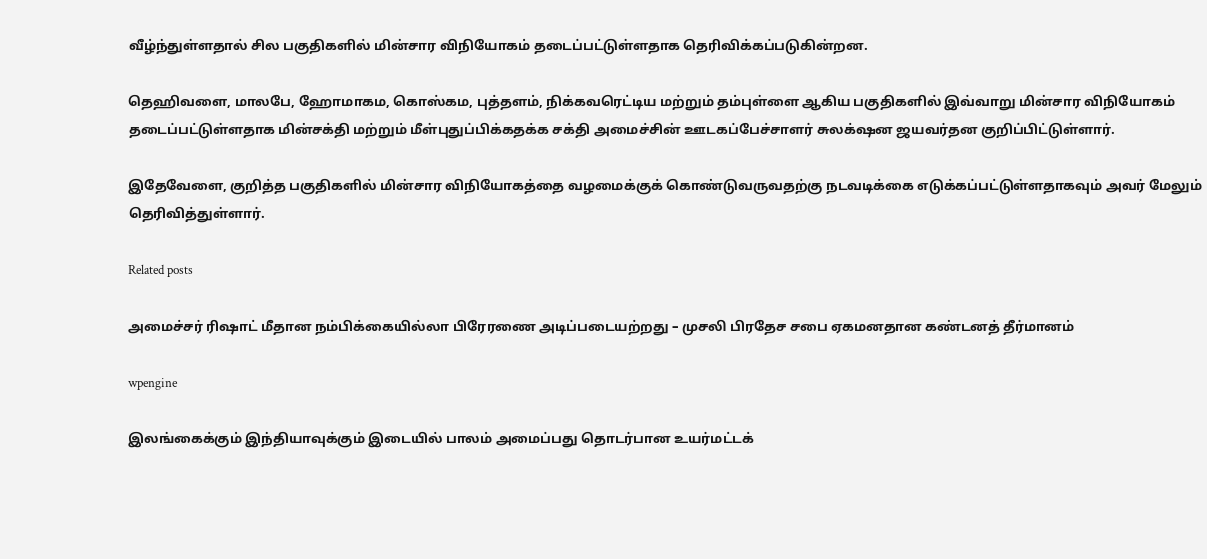வீழ்ந்துள்ளதால் சில பகுதிகளில் மின்சார விநியோகம் தடைப்பட்டுள்ளதாக தெரிவிக்கப்படுகின்றன.

தெஹிவளை, மாலபே, ஹோமாகம, கொஸ்கம, புத்தளம், நிக்கவரெட்டிய மற்றும் தம்புள்ளை ஆகிய பகுதிகளில் இவ்வாறு மின்சார விநியோகம் தடைப்பட்டுள்ளதாக மின்சக்தி மற்றும் மீள்புதுப்பிக்கதக்க சக்தி அமைச்சின் ஊடகப்பேச்சாளர் சுலக்‌ஷன ஜயவர்தன குறிப்பிட்டுள்ளார்.

இதேவேளை, குறித்த பகுதிகளில் மின்சார விநியோகத்தை வழமைக்குக் கொண்டுவருவதற்கு நடவடிக்கை எடுக்கப்பட்டுள்ளதாகவும் அவர் மேலும் தெரிவித்துள்ளார்.

Related posts

அமைச்சர் ரிஷாட் மீதான நம்பிக்கையில்லா பிரேரணை அடிப்படையற்றது – முசலி பிரதேச சபை ஏகமனதான கண்டனத் தீர்மானம்

wpengine

இலங்கைக்கும் இந்தியாவுக்கும் இடையில் பாலம் அமைப்பது தொடர்பான உயர்மட்டக்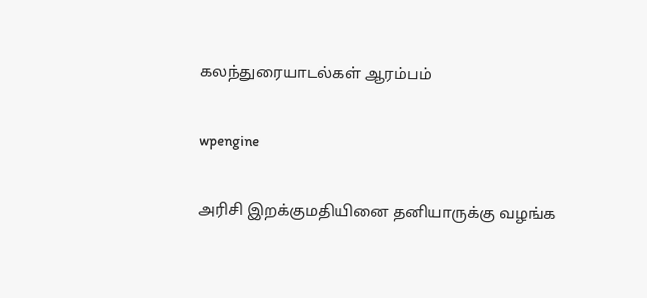கலந்துரையாடல்கள் ஆரம்பம்

wpengine

அரிசி இறக்குமதியினை தனியாருக்கு வழங்க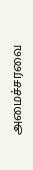அமைச்சரவை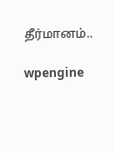தீர்மானம்..

wpengine